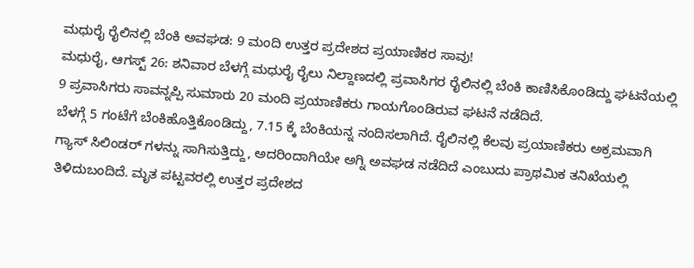ಮಧುರೈ ರೈಲಿನಲ್ಲಿ ಬೆಂಕಿ ಅವಘಡ: 9 ಮಂದಿ ಉತ್ತರ ಪ್ರದೇಶದ ಪ್ರಯಾಣಿಕರ ಸಾವು!
ಮಧುರೈ, ಆಗಸ್ಟ್ 26: ಶನಿವಾರ ಬೆಳಗ್ಗೆ ಮಧುರೈ ರೈಲು ನಿಲ್ದಾಣದಲ್ಲಿ ಪ್ರವಾಸಿಗರ ರೈಲಿನಲ್ಲಿ ಬೆಂಕಿ ಕಾಣಿಸಿಕೊಂಡಿದ್ದು ಘಟನೆಯಲ್ಲಿ 9 ಪ್ರವಾಸಿಗರು ಸಾವನ್ನಪ್ಪಿ ಸುಮಾರು 20 ಮಂದಿ ಪ್ರಯಾಣಿಕರು ಗಾಯಗೊಂಡಿರುವ ಘಟನೆ ನಡೆದಿದೆ.
ಬೆಳಗ್ಗೆ 5 ಗಂಟೆಗೆ ಬೆಂಕಿಹೊತ್ತಿಕೊಂಡಿದ್ದು, 7.15 ಕ್ಕೆ ಬೆಂಕಿಯನ್ನ ನಂದಿಸಲಾಗಿದೆ. ರೈಲಿನಲ್ಲಿ ಕೆಲವು ಪ್ರಯಾಣಿಕರು ಅಕ್ರಮವಾಗಿ ಗ್ಯಾಸ್ ಸಿಲಿಂಡರ್ ಗಳನ್ನು ಸಾಗಿಸುತ್ತಿದ್ದು, ಅದರಿಂದಾಗಿಯೇ ಅಗ್ನಿ ಅವಘಡ ನಡೆದಿದೆ ಎಂಬುದು ಪ್ರಾಥಮಿಕ ತನಿಖೆಯಲ್ಲಿ ತಿಳಿದುಬಂದಿದೆ. ಮೃತ ಪಟ್ಟವರಲ್ಲಿ ಉತ್ತರ ಪ್ರದೇಶದ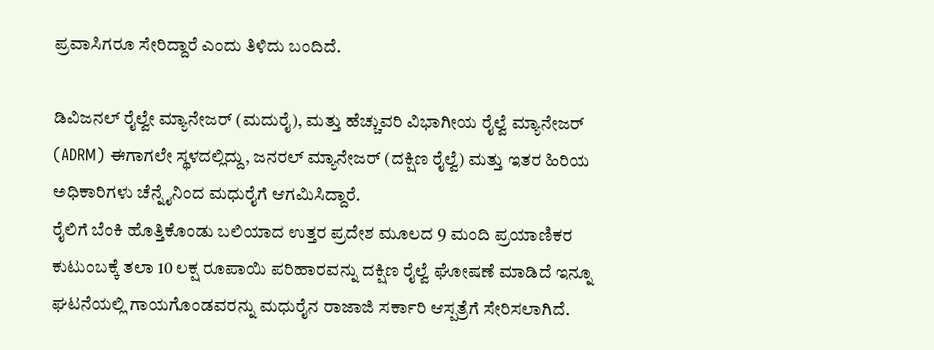ಪ್ರವಾಸಿಗರೂ ಸೇರಿದ್ದಾರೆ ಎಂದು ತಿಳಿದು ಬಂದಿದೆ.

ಡಿವಿಜನಲ್ ರೈಲ್ವೇ ಮ್ಯಾನೇಜರ್ (ಮದುರೈ), ಮತ್ತು ಹೆಚ್ಚುವರಿ ವಿಭಾಗೀಯ ರೈಲ್ವೆ ಮ್ಯಾನೇಜರ್ (ADRM) ಈಗಾಗಲೇ ಸ್ಥಳದಲ್ಲಿದ್ದು, ಜನರಲ್ ಮ್ಯಾನೇಜರ್ (ದಕ್ಷಿಣ ರೈಲ್ವೆ) ಮತ್ತು ಇತರ ಹಿರಿಯ ಅಧಿಕಾರಿಗಳು ಚೆನ್ನೈನಿಂದ ಮಧುರೈಗೆ ಆಗಮಿಸಿದ್ದಾರೆ.
ರೈಲಿಗೆ ಬೆಂಕಿ ಹೊತ್ತಿಕೊಂಡು ಬಲಿಯಾದ ಉತ್ತರ ಪ್ರದೇಶ ಮೂಲದ 9 ಮಂದಿ ಪ್ರಯಾಣಿಕರ ಕುಟುಂಬಕ್ಕೆ ತಲಾ 10 ಲಕ್ಷ ರೂಪಾಯಿ ಪರಿಹಾರವನ್ನು ದಕ್ಷಿಣ ರೈಲ್ವೆ ಘೋಷಣೆ ಮಾಡಿದೆ ಇನ್ನೂ ಘಟನೆಯಲ್ಲಿ ಗಾಯಗೊಂಡವರನ್ನು ಮಧುರೈನ ರಾಜಾಜಿ ಸರ್ಕಾರಿ ಆಸ್ಪತ್ರೆಗೆ ಸೇರಿಸಲಾಗಿದೆ.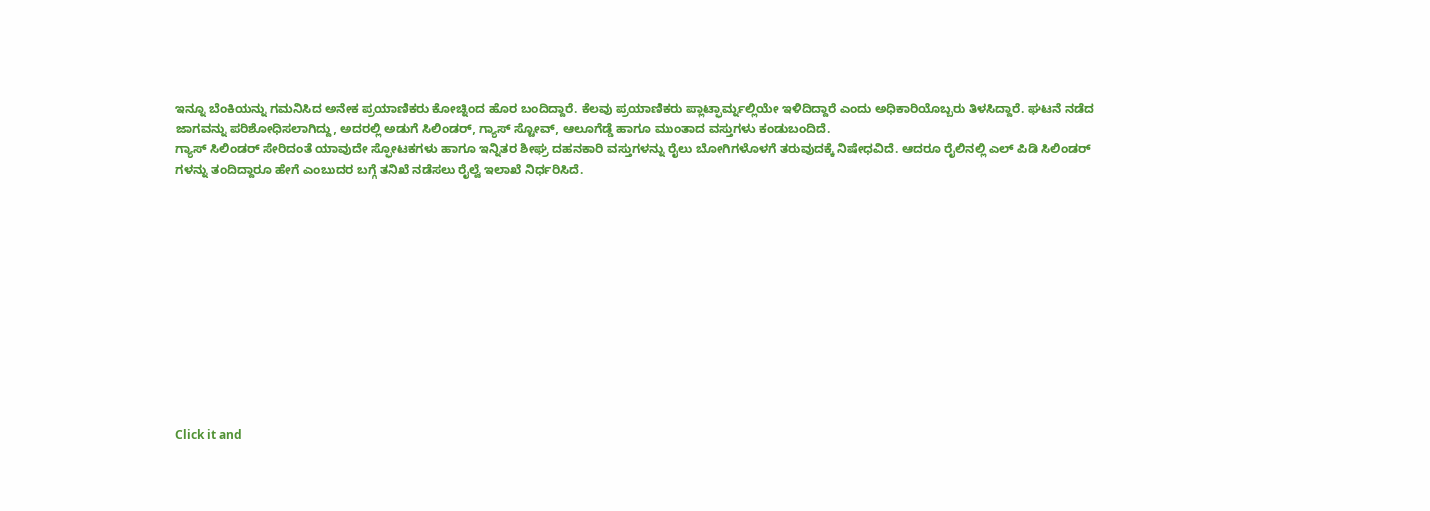ಇನ್ನೂ ಬೆಂಕಿಯನ್ನು ಗಮನಿಸಿದ ಅನೇಕ ಪ್ರಯಾಣಿಕರು ಕೋಚ್ನಿಂದ ಹೊರ ಬಂದಿದ್ದಾರೆ. ಕೆಲವು ಪ್ರಯಾಣಿಕರು ಪ್ಲಾಟ್ಫಾರ್ಮ್ನಲ್ಲಿಯೇ ಇಳಿದಿದ್ದಾರೆ ಎಂದು ಅಧಿಕಾರಿಯೊಬ್ಬರು ತಿಳಸಿದ್ದಾರೆ. ಘಟನೆ ನಡೆದ ಜಾಗವನ್ನು ಪರಿಶೋಧಿಸಲಾಗಿದ್ದು, ಅದರಲ್ಲಿ ಅಡುಗೆ ಸಿಲಿಂಡರ್, ಗ್ಯಾಸ್ ಸ್ಟೋವ್, ಆಲೂಗೆಡ್ಡೆ ಹಾಗೂ ಮುಂತಾದ ವಸ್ತುಗಳು ಕಂಡುಬಂದಿದೆ.
ಗ್ಯಾಸ್ ಸಿಲಿಂಡರ್ ಸೇರಿದಂತೆ ಯಾವುದೇ ಸ್ಫೋಟಕಗಳು ಹಾಗೂ ಇನ್ನಿತರ ಶೀಘ್ರ ದಹನಕಾರಿ ವಸ್ತುಗಳನ್ನು ರೈಲು ಬೋಗಿಗಳೊಳಗೆ ತರುವುದಕ್ಕೆ ನಿಷೇಧವಿದೆ. ಆದರೂ ರೈಲಿನಲ್ಲಿ ಎಲ್ ಪಿಡಿ ಸಿಲಿಂಡರ್ ಗಳನ್ನು ತಂದಿದ್ದಾರೂ ಹೇಗೆ ಎಂಬುದರ ಬಗ್ಗೆ ತನಿಖೆ ನಡೆಸಲು ರೈಲ್ವೆ ಇಲಾಖೆ ನಿರ್ಧರಿಸಿದೆ.












Click it and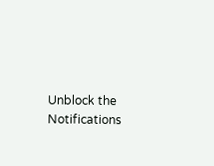Unblock the Notifications